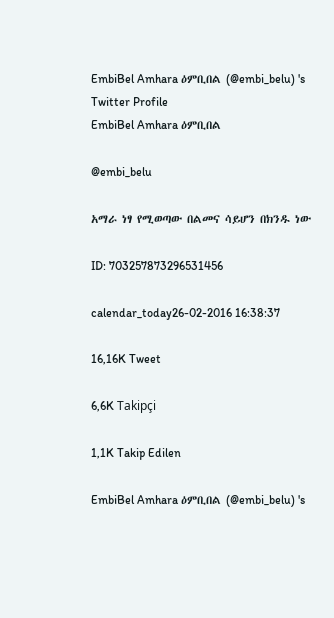EmbiBel Amhara ዕምቢበል (@embi_belu) 's Twitter Profile
EmbiBel Amhara ዕምቢበል

@embi_belu

አማራ ነፃ የሚወጣው በልመና ሳይሆን በክንዱ ነው

ID: 703257873296531456

calendar_today26-02-2016 16:38:37

16,16K Tweet

6,6K Takipçi

1,1K Takip Edilen

EmbiBel Amhara ዕምቢበል (@embi_belu) 's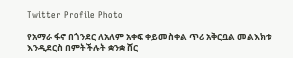Twitter Profile Photo

የአማራ ፋኖ በጎንደር ለአለም አቀፍ ቀይመስቀል ጥሪ አቅርቧል መልእክቱ እንዲደርስ በምትችሉት ቋንቋ ሸር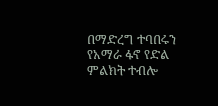በማድረግ ተባበሩን የአማራ ፋኖ የድል ምልክት ተብሎ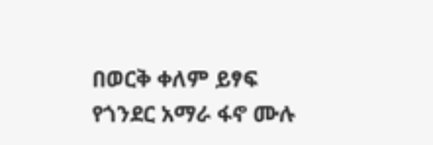በወርቅ ቀለም ይፃፍ የጎንደር አማራ ፋኖ ሙሉ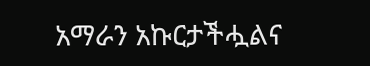አማራን አኩርታችሗልና